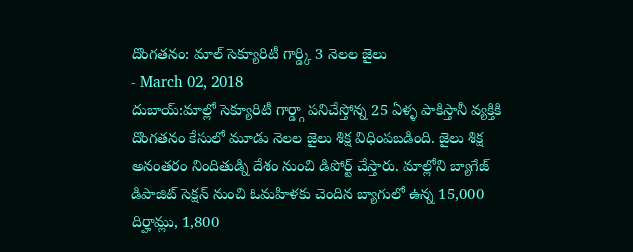దొంగతనం: మాల్ సెక్యూరిటీ గార్డ్కి 3 నెలల జైలు
- March 02, 2018
దుబాయ్:మాల్లో సెక్యూరిటీ గార్డ్గా పనిచేస్తోన్న 25 ఏళ్ళ పాకిస్తానీ వ్యక్తికి దొంగతనం కేసులో మూడు నెలల జైలు శిక్ష విధింపబడింది. జైలు శిక్ష అనంతరం నిందితుడ్ని దేశం నుంచి డిపోర్ట్ చేస్తారు. మాల్లోని బ్యాగేజ్ డిపాజిట్ సెక్షన్ నుంచి ఓమహిళకు చెందిన బ్యాగులో ఉన్న 15,000 దిర్హామ్లు, 1,800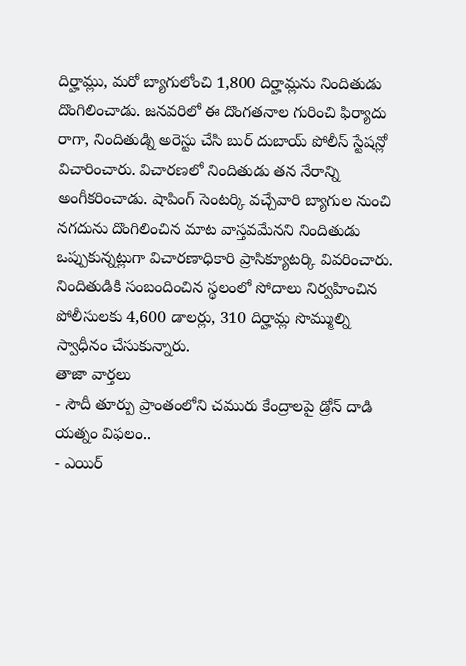దిర్హామ్లు, మరో బ్యాగులోంచి 1,800 దిర్హామ్లను నిందితుడు దొంగిలించాడు. జనవరిలో ఈ దొంగతనాల గురించి ఫిర్యాదు రాగా, నిందితుడ్ని అరెస్టు చేసి బుర్ దుబాయ్ పోలీస్ స్టేషన్లో విచారించారు. విచారణలో నిందితుడు తన నేరాన్ని అంగీకరించాడు. షాపింగ్ సెంటర్కి వచ్చేవారి బ్యాగుల నుంచి నగదును దొంగిలించిన మాట వాస్తవమేనని నిందితుడు ఒప్పుకున్నట్లుగా విచారణాధికారి ప్రాసిక్యూటర్కి వివరించారు. నిందితుడికి సంబందించిన స్థలంలో సోదాలు నిర్వహించిన పోలీసులకు 4,600 డాలర్లు, 310 దిర్హామ్ల సొమ్ముల్ని స్వాధీనం చేసుకున్నారు.
తాజా వార్తలు
- సౌదీ తూర్పు ప్రాంతంలోని చమురు కేంద్రాలపై డ్రోన్ దాడి యత్నం విఫలం..
- ఎయిర్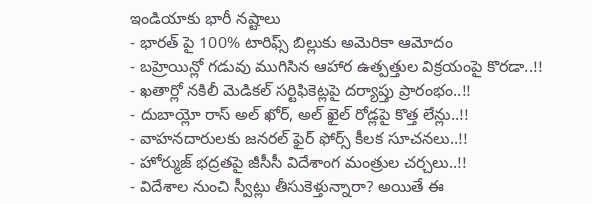ఇండియాకు భారీ నష్టాలు
- భారత్ పై 100% టారిఫ్స్ బిల్లుకు అమెరికా ఆమోదం
- బహ్రెయిన్లో గడువు ముగిసిన ఆహార ఉత్పత్తుల విక్రయంపై కొరడా..!!
- ఖతార్లో నకిలీ మెడికల్ సర్టిఫికెట్లపై దర్యాప్తు ప్రారంభం..!!
- దుబాయ్లో రాస్ అల్ ఖోర్, అల్ ఖైల్ రోడ్లపై కొత్త లేన్లు..!!
- వాహనదారులకు జనరల్ ఫైర్ ఫోర్స్ కీలక సూచనలు..!!
- హోర్ముజ్ భద్రతపై జీసీసీ విదేశాంగ మంత్రుల చర్చలు..!!
- విదేశాల నుంచి స్వీట్లు తీసుకెళ్తున్నారా? అయితే ఈ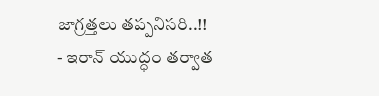జాగ్రత్తలు తప్పనిసరి..!!
- ఇరాన్ యుద్ధం తర్వాత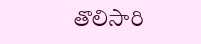తొలిసారి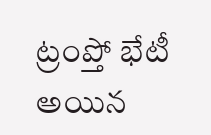ట్రంప్తో భేటీ అయిన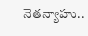నెతన్యాహు..